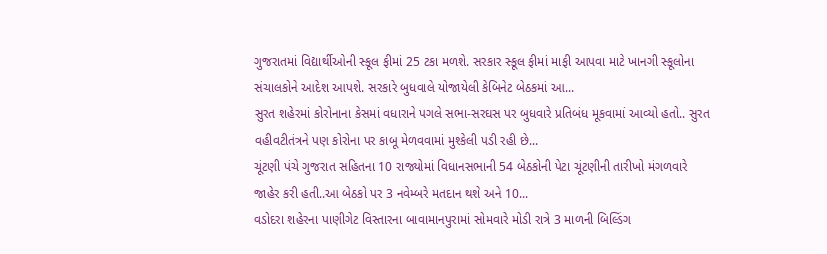ગુજરાતમાં વિદ્યાર્થીઓની સ્કૂલ ફીમાં 25 ટકા મળશે. સરકાર સ્કૂલ ફીમાં માફી આપવા માટે ખાનગી સ્કૂલોના સંચાલકોને આદેશ આપશે. સરકારે બુધવાલે યોજાયેલી કેબિનેટ બેઠકમાં આ...
સુરત શહેરમાં કોરોનાના કેસમાં વધારાને પગલે સભા-સરઘસ પર બુધવારે પ્રતિબંધ મૂકવામાં આવ્યો હતો.. સુરત વહીવટીતંત્રને પણ કોરોના પર કાબૂ મેળવવામાં મુશ્કેલી પડી રહી છે...
ચૂંટણી પંચે ગુજરાત સહિતના 10 રાજ્યોમાં વિધાનસભાની 54 બેઠકોની પેટા ચૂંટણીની તારીખો મંગળવારે જાહેર કરી હતી..આ બેઠકો પર 3 નવેમ્બરે મતદાન થશે અને 10...
વડોદરા શહેરના પાણીગેટ વિસ્તારના બાવામાનપુરામાં સોમવારે મોડી રાત્રે 3 માળની બિલ્ડિંગ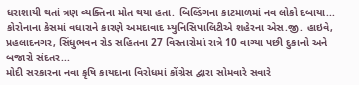ધરાશાયી થતાં ત્રણ વ્યક્તિના મોત થયા હતા. બિલ્ડિંગના કાટમાળમાં નવ લોકો દબાયા...
કોરોનાના કેસમાં વધારાને કારણે અમદાવાદ મ્યુનિસિપાલિટીએ શહેરના એસ.જી. હાઇવે, પ્રહલાદનગર, સિંધુભવન રોડ સહિતના 27 વિસ્તારોમાં રાત્રે 10 વાગ્યા પછી દુકાનો અને બજારો સંદતર...
મોદી સરકારના નવા કૃષિ કાયદાના વિરોધમાં કોંગ્રેસ દ્વારા સોમવારે સવારે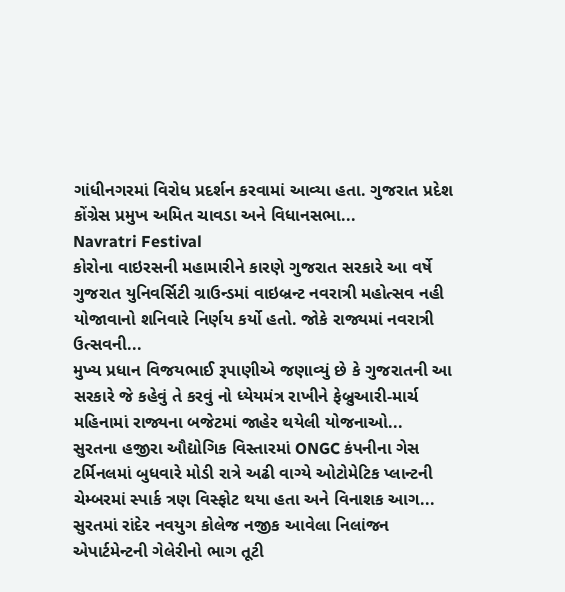ગાંધીનગરમાં વિરોધ પ્રદર્શન કરવામાં આવ્યા હતા. ગુજરાત પ્રદેશ કોંગ્રેસ પ્રમુખ અમિત ચાવડા અને વિધાનસભા...
Navratri Festival
કોરોના વાઇરસની મહામારીને કારણે ગુજરાત સરકારે આ વર્ષે ગુજરાત યુનિવર્સિટી ગ્રાઉન્ડમાં વાઇબ્રન્ટ નવરાત્રી મહોત્સવ નહી યોજાવાનો શનિવારે નિર્ણય કર્યો હતો. જોકે રાજ્યમાં નવરાત્રી ઉત્સવની...
મુખ્ય પ્રધાન વિજયભાઈ રૂપાણીએ જણાવ્યું છે કે ગુજરાતની આ સરકારે જે કહેવું તે કરવું નો ધ્યેયમંત્ર રાખીને ફેબ્રુઆરી-માર્ચ મહિનામાં રાજ્યના બજેટમાં જાહેર થયેલી યોજનાઓ...
સુરતના હજીરા ઔદ્યોગિક વિસ્તારમાં ONGC કંપનીના ગેસ ટર્મિનલમાં બુધવારે મોડી રાત્રે અઢી વાગ્યે ઓટોમેટિક પ્લાન્ટની ચેમ્બરમાં સ્પાર્ક ત્રણ વિસ્ફોટ થયા હતા અને વિનાશક આગ...
સુરતમાં રાંદેર નવયુગ કોલેજ નજીક આવેલા નિલાંજન એપાર્ટમેન્ટની ગેલેરીનો ભાગ તૂટી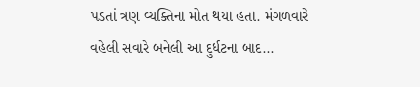પડતાં ત્રણ વ્યક્તિના મોત થયા હતા. મંગળવારે વહેલી સવારે બનેલી આ દુર્ધટના બાદ...